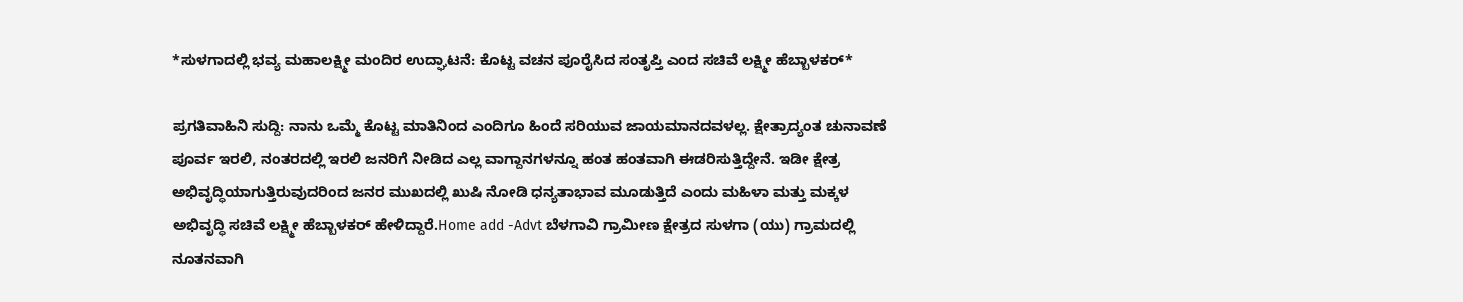*ಸುಳಗಾದಲ್ಲಿ ಭವ್ಯ ಮಹಾಲಕ್ಷ್ಮೀ ಮಂದಿರ ಉದ್ಘಾಟನೆ: ಕೊಟ್ಟ ವಚನ ಪೂರೈಸಿದ ಸಂತೃಪ್ತಿ ಎಂದ ಸಚಿವೆ ಲಕ್ಷ್ಮೀ ಹೆಬ್ಬಾಳಕರ್*

ಪ್ರಗತಿವಾಹಿನಿ ಸುದ್ದಿ: ನಾನು ಒಮ್ಮೆ ಕೊಟ್ಟ ಮಾತಿನಿಂದ ಎಂದಿಗೂ ಹಿಂದೆ ಸರಿಯುವ ಜಾಯಮಾನದವಳಲ್ಲ. ಕ್ಷೇತ್ರಾದ್ಯಂತ ಚುನಾವಣೆ ಪೂರ್ವ ಇರಲಿ, ನಂತರದಲ್ಲಿ ಇರಲಿ ಜನರಿಗೆ ನೀಡಿದ ಎಲ್ಲ ವಾಗ್ದಾನಗಳನ್ನೂ ಹಂತ ಹಂತವಾಗಿ ಈಡರಿಸುತ್ತಿದ್ದೇನೆ. ಇಡೀ ಕ್ಷೇತ್ರ ಅಭಿವೃದ್ಧಿಯಾಗುತ್ತಿರುವುದರಿಂದ ಜನರ ಮುಖದಲ್ಲಿ ಖುಷಿ ನೋಡಿ ಧನ್ಯತಾಭಾವ ಮೂಡುತ್ತಿದೆ ಎಂದು ಮಹಿಳಾ ಮತ್ತು ಮಕ್ಕಳ ಅಭಿವೃದ್ಧಿ ಸಚಿವೆ ಲಕ್ಷ್ಮೀ ಹೆಬ್ಬಾಳಕರ್ ಹೇಳಿದ್ದಾರೆ.Home add -Advt ಬೆಳಗಾವಿ ಗ್ರಾಮೀಣ ಕ್ಷೇತ್ರದ ಸುಳಗಾ (ಯು) ಗ್ರಾಮದಲ್ಲಿ ನೂತನವಾಗಿ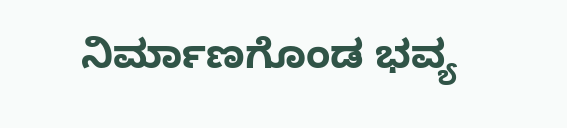ನಿರ್ಮಾಣಗೊಂಡ ಭವ್ಯ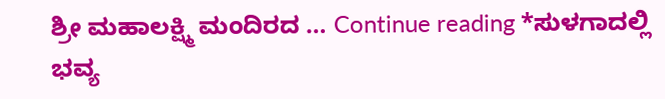ಶ್ರೀ ಮಹಾಲಕ್ಷ್ಮಿ ಮಂದಿರದ … Continue reading *ಸುಳಗಾದಲ್ಲಿ ಭವ್ಯ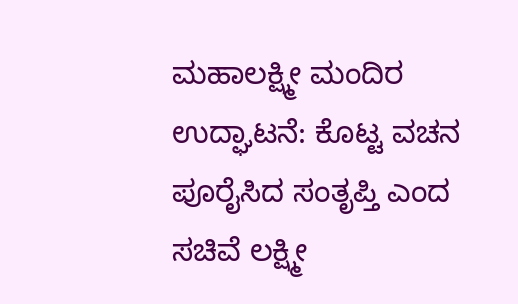ಮಹಾಲಕ್ಷ್ಮೀ ಮಂದಿರ ಉದ್ಘಾಟನೆ: ಕೊಟ್ಟ ವಚನ ಪೂರೈಸಿದ ಸಂತೃಪ್ತಿ ಎಂದ ಸಚಿವೆ ಲಕ್ಷ್ಮೀ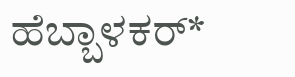ಹೆಬ್ಬಾಳಕರ್*